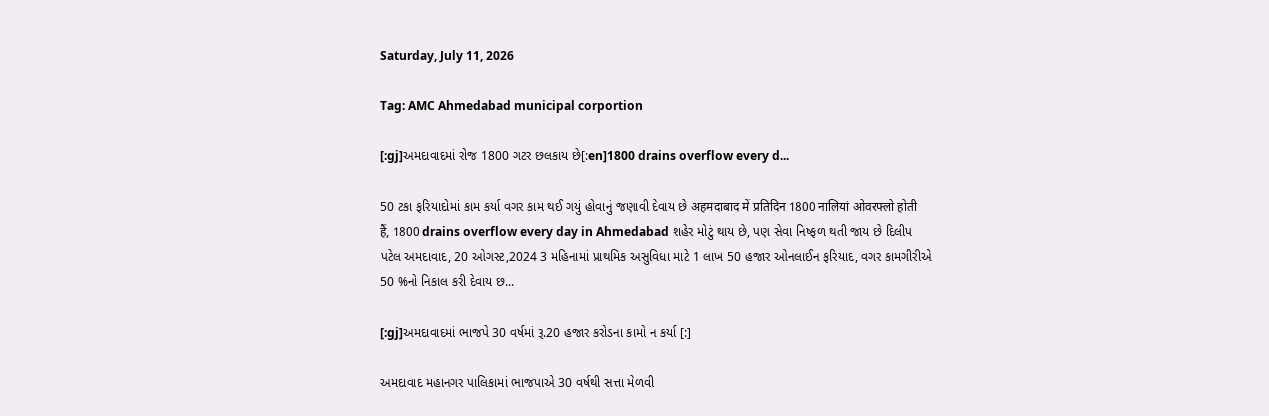Saturday, July 11, 2026

Tag: AMC Ahmedabad municipal corportion

[:gj]અમદાવાદમાં રોજ 1800 ગટર છલકાય છે[:en]1800 drains overflow every d...

50 ટકા ફરિયાદોમાં કામ કર્યા વગર કામ થઈ ગયું હોવાનું જણાવી દેવાય છે अहमदाबाद में प्रतिदिन 1800 नालियां ओवरफ्लो होती हैं, 1800 drains overflow every day in Ahmedabad શહેર મોટું થાય છે, પણ સેવા નિષ્ફળ થતી જાય છે દિલીપ પટેલ અમદાવાદ, 20 ઓગસ્ટ,2024 3 મહિનામાં પ્રાથમિક અસુવિધા માટે 1 લાખ 50 હજાર ઓનલાઈન ફરિયાદ, વગર કામગીરીએ 50 %નો નિકાલ કરી દેવાય છ...

[:gj]અમદાવાદમાં ભાજપે 30 વર્ષમાં રૂ.20 હજાર કરોડના કામો ન કર્યા [:]

અમદાવાદ મહાનગર પાલિકામાં ભાજપાએ 30 વર્ષથી સત્તા મેળવી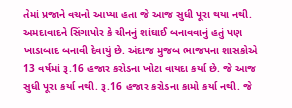તેમાં પ્રજાને વચનો આપ્યા હતા જે આજ સુધી પૂરા થયા નથી. અમદાવાદને સિંગાપોર કે ચીનનું શાંઘાઈ બનાવવાનું હતું પણ ખાડાબાદ બનાવી દેવાયું છે. અંદાજ મુજબ ભાજપના શાસકોએ 13 વર્ષમાં રૂ.16 હજાર કરોડના ખોટા વાયદા કર્યા છે. જે આજ સુધી પૂરા કર્યા નથી. રૂ.16 હજાર કરોડના કામો કર્યા નથી. જે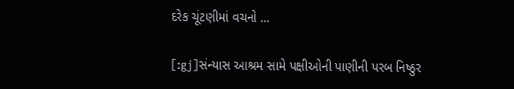દરેક ચૂંટણીમાં વચનો ...

[:gj]સંન્યાસ આશ્રમ સામે પક્ષીઓની પાણીની પરબ નિષ્ઠુર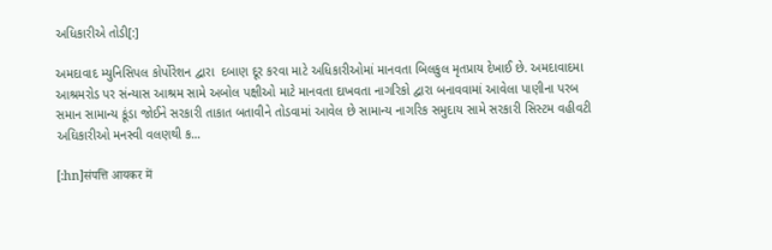અધિકારીએ તોડી[:]

અમદાવાદ મ્યુનિસિપલ કોર્પોરેશન દ્વારા  દબાણ દૂર કરવા માટે અધિકારીઓમાં માનવતા બિલકુલ મૃતપ્રાય દેખાઈ છે. અમદાવાદમા આશ્રમરોડ પર સંન્યાસ આશ્રમ સામે અબોલ પક્ષીઓ માટે માનવતા દાખવતા નાગરિકો દ્વારા બનાવવામાં આવેલા પાણીના પરબ સમાન સામાન્ય કૂંડા જોઈને સરકારી તાકાત બતાવીને તોડવામાં આવેલ છે સામાન્ય નાગરિક સમુદાય સામે સરકારી સિસ્ટમ વહીવટી અઘિકારીઓ મનસ્વી વલણથી ક...

[:hn]संपत्ति आयकर में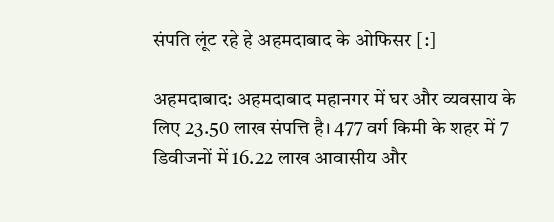संपति लूंट रहे हे अहमदाबाद के ओफिसर [:]

अहमदाबाद: अहमदाबाद महानगर में घर और व्यवसाय के लिए 23.50 लाख संपत्ति है। 477 वर्ग किमी के शहर में 7 डिवीजनों में 16.22 लाख आवासीय और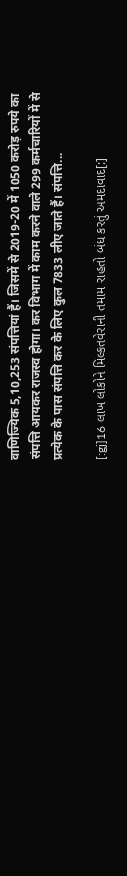वाणिज्यिक 5,10,253 संपत्तियां हैं। जिसमें से 2019-20 में 1050 करोड़ रुपये का संपत्ति आयकर राजस्व होगा। कर विभाग में काम करने वाले 299 कर्मचारियों में से प्रत्येक के पास संपत्ति कर के लिए कुल 7833 लीए जाते हैं। संपत्ति...

[:gj]16 લાખ લોકોને મિલ્કતવેરાની તમામ રાહતો બંધ કરતું અમદાવાદ[:]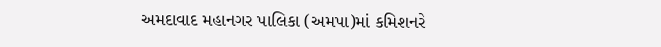અમદાવાદ મહાનગર પાલિકા (અમપા)માં કમિશનરે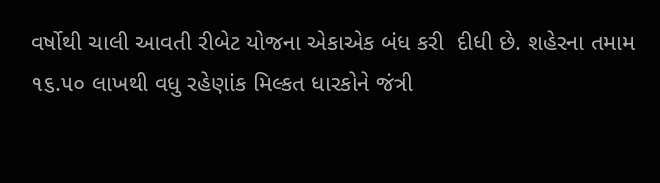વર્ષોથી ચાલી આવતી રીબેટ યોજના એકાએક બંધ કરી  દીધી છે. શહેરના તમામ ૧૬.૫૦ લાખથી વધુ રહેણાંક મિલ્કત ધારકોને જંત્રી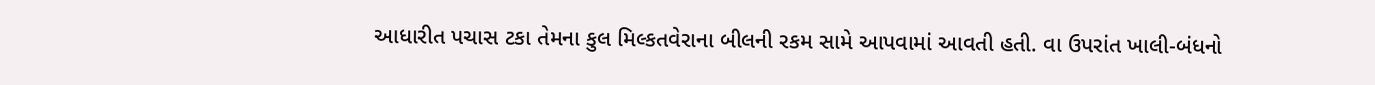આધારીત પચાસ ટકા તેમના કુલ મિલ્કતવેરાના બીલની રકમ સામે આપવામાં આવતી હતી. વા ઉપરાંત ખાલી-બંધનો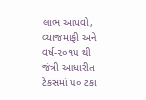લાભ આપવો, વ્યાજમાફી અને વર્ષ-૨૦૧૫ થી જંત્રી આધારીત ટેકસમાં ૫૦ ટકા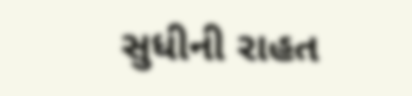સુધીની રાહત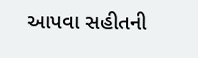આપવા સહીતની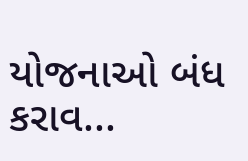યોજનાઓ બંધ કરાવ...